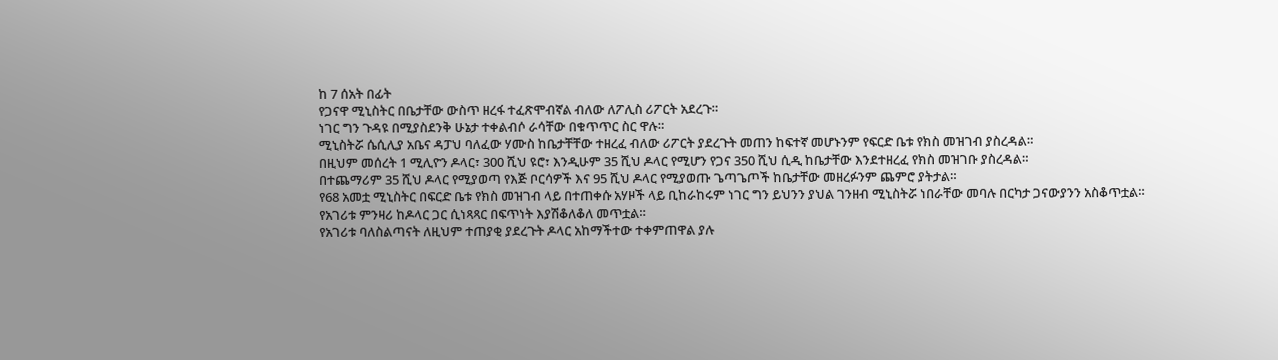ከ 7 ሰአት በፊት
የጋናዋ ሚኒስትር በቤታቸው ውስጥ ዘረፋ ተፈጽሞብኛል ብለው ለፖሊስ ሪፖርት አደረጉ።
ነገር ግን ጉዳዩ በሚያስደንቅ ሁኔታ ተቀልብሶ ራሳቸው በቁጥጥር ስር ዋሉ።
ሚኒስትሯ ሴሲሊያ አቤና ዳፓህ ባለፈው ሃሙስ ከቤታቸቸው ተዘረፈ ብለው ሪፖርት ያደረጉት መጠን ከፍተኛ መሆኑንም የፍርድ ቤቱ የክስ መዝገብ ያስረዳል።
በዚህም መሰረት 1 ሚሊዮን ዶላር፣ 300 ሺህ ዩሮ፣ እንዲሁም 35 ሺህ ዶላር የሚሆን የጋና 350 ሺህ ሲዲ ከቤታቸው እንደተዘረፈ የክስ መዝገቡ ያስረዳል።
በተጨማሪም 35 ሺህ ዶላር የሚያወጣ የእጅ ቦርሳዎች እና 95 ሺህ ዶላር የሚያወጡ ጌጣጌጦች ከቤታቸው መዘረፉንም ጨምሮ ያትታል።
የ68 አመቷ ሚኒስትር በፍርድ ቤቱ የክስ መዝገብ ላይ በተጠቀሱ አሃዞች ላይ ቢከራከሩም ነገር ግን ይህንን ያህል ገንዘብ ሚኒስትሯ ነበራቸው መባሉ በርካታ ጋናውያንን አስቆጥቷል።
የአገሪቱ ምንዛሪ ከዶላር ጋር ሲነጻጻር በፍጥነት እያሽቆለቆለ መጥቷል።
የአገሪቱ ባለስልጣናት ለዚህም ተጠያቂ ያደረጉት ዶላር አከማችተው ተቀምጠዋል ያሉ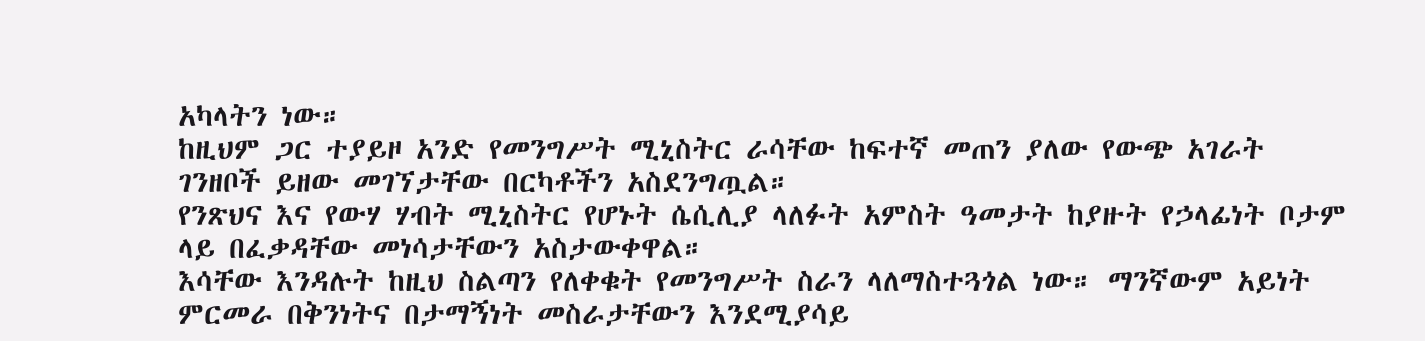አካላትን ነው።
ከዚህም ጋር ተያይዞ አንድ የመንግሥት ሚኒስትር ራሳቸው ከፍተኛ መጠን ያለው የውጭ አገራት ገንዘቦች ይዘው መገኘታቸው በርካቶችን አስደንግጧል።
የንጽህና እና የውሃ ሃብት ሚኒስትር የሆኑት ሴሲሊያ ላለፉት አምስት ዓመታት ከያዙት የኃላፊነት ቦታም ላይ በፈቃዳቸው መነሳታቸውን አስታውቀዋል።
እሳቸው እንዳሉት ከዚህ ስልጣን የለቀቁት የመንግሥት ስራን ላለማስተጓጎል ነው። ማንኛውም አይነት ምርመራ በቅንነትና በታማኝነት መስራታቸውን እንደሚያሳይ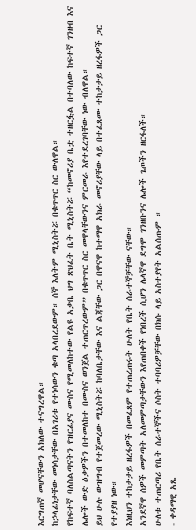እርግጠኛ መሆናቸውን አክለው ተናግረዋል።
ከኃላፊነታቸው መነሳታቸው በአገሪቱ የተነሳውን ቁጣ አላበረደውም። ሰኞ እለትም ሚኒስትሯ በቁጥጥር ስር ውለዋል።
የከፍተኛ ባለስልጣናትን የዝርፊያና ሙስና የሚመለከተው የልዩ አቃቤ ህግ ጽህፈት ቤት ሚኒስትሯ “ከመኖሪያ ቤቷ ተዘርፏል በተባለው ከፍተኛ ገንዘብ እና ሌሎች ውድ ዕቃዎችን በተመለከተ በሙስና ወንጀል ተጠርጥረውም” በቁጥጥር ስር መዋላቸውንና ምርመራ እየተደረገባቸው ነው ብለዋል።
ይህ ሁሉ ውዝግብ የተጀመረው ሚኒስትሯ ከባለቤታቸው እና ልጃቸው ጋር በዋናዋ ከተማዋ አክራ መኖሪያቸው ላይ በተፈጸሙ ተከታታይ ዘረፋዎች ጋር የተያያዘ ነው።
እነዚህን ተከታታይ ዘረፋዎች በመፈጸም የተጠረጠሩት ሁለት የቤት ሰራተኞቻቸው ናቸው።
አንደኛዋ ሰዎች መምጣት አለመምጣታቸውን እየጠበቀች የነበረች ሲሆን ሌላኛዋ ደግሞ ገንዘቡንና ሌሎች ጌጦችን ዘርፋለች።
ሁለቱ ተጠርጣሪ የቤት ሰራተኞችና ሶስት ተባባሪዎቻቸው በክሱ ላይ አስተያየት አልሰጡም ።
- ቀዳማዊ አጼ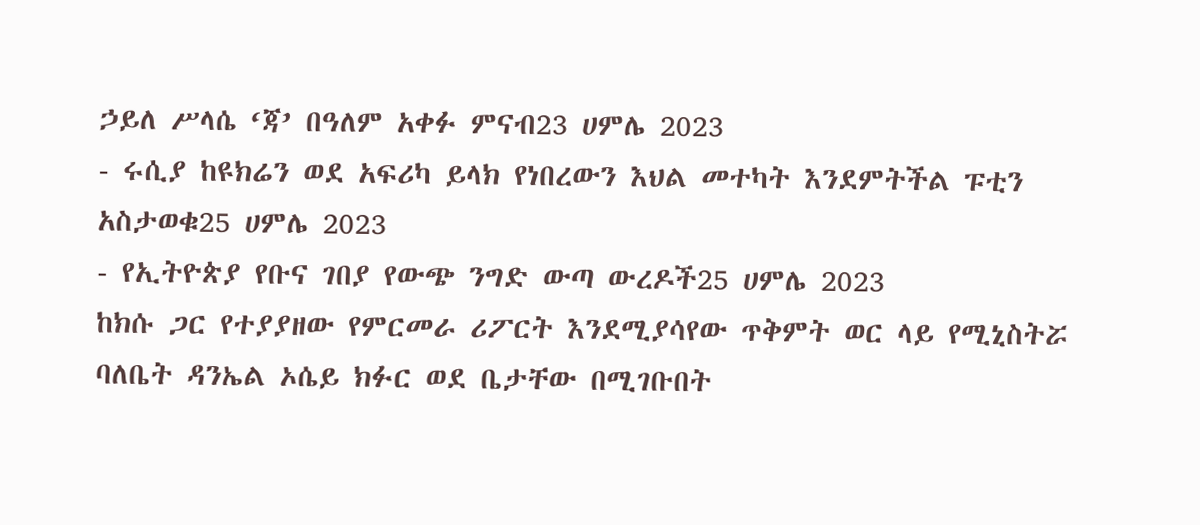ኃይለ ሥላሴ ‘ጃ’ በዓለም አቀፉ ምናብ23 ሀምሌ 2023
- ሩሲያ ከዩክሬን ወደ አፍሪካ ይላክ የነበረውን እህል መተካት እንደምትችል ፑቲን አስታወቁ25 ሀምሌ 2023
- የኢትዮጵያ የቡና ገበያ የውጭ ንግድ ውጣ ውረዶች25 ሀምሌ 2023
ከክሱ ጋር የተያያዘው የምርመራ ሪፖርት እንደሚያሳየው ጥቅምት ወር ላይ የሚኒስትሯ ባለቤት ዳንኤል ኦሴይ ክፉር ወደ ቤታቸው በሚገቡበት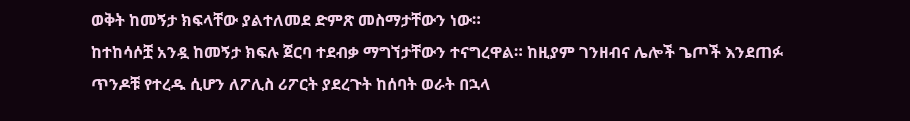ወቅት ከመኝታ ክፍላቸው ያልተለመደ ድምጽ መስማታቸውን ነው።
ከተከሳሶቿ አንዷ ከመኝታ ክፍሉ ጀርባ ተደብቃ ማግኘታቸውን ተናግረዋል። ከዚያም ገንዘብና ሌሎች ጌጦች እንደጠፉ ጥንዶቹ የተረዱ ሲሆን ለፖሊስ ሪፖርት ያደረጉት ከሰባት ወራት በኋላ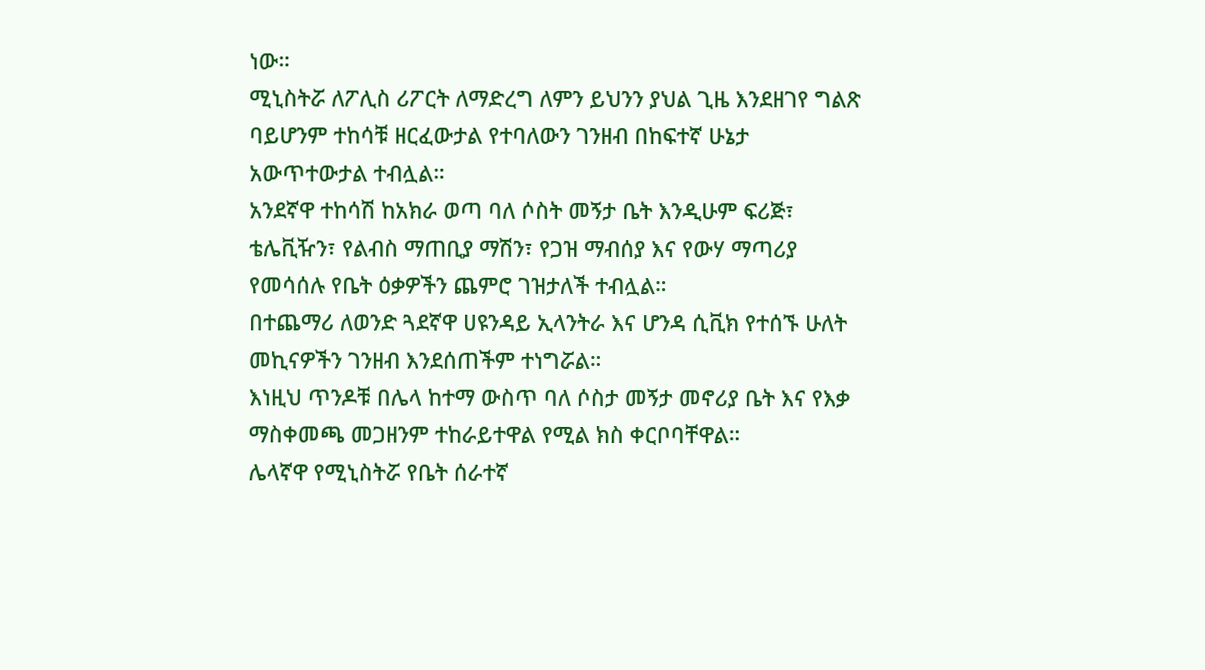ነው።
ሚኒስትሯ ለፖሊስ ሪፖርት ለማድረግ ለምን ይህንን ያህል ጊዜ እንደዘገየ ግልጽ ባይሆንም ተከሳቹ ዘርፈውታል የተባለውን ገንዘብ በከፍተኛ ሁኔታ አውጥተውታል ተብሏል።
አንደኛዋ ተከሳሽ ከአክራ ወጣ ባለ ሶስት መኝታ ቤት እንዲሁም ፍሪጅ፣ ቴሌቪዥን፣ የልብስ ማጠቢያ ማሽን፣ የጋዝ ማብሰያ እና የውሃ ማጣሪያ የመሳሰሉ የቤት ዕቃዎችን ጨምሮ ገዝታለች ተብሏል።
በተጨማሪ ለወንድ ጓደኛዋ ሀዩንዳይ ኢላንትራ እና ሆንዳ ሲቪክ የተሰኙ ሁለት መኪናዎችን ገንዘብ እንደሰጠችም ተነግሯል።
እነዚህ ጥንዶቹ በሌላ ከተማ ውስጥ ባለ ሶስታ መኝታ መኖሪያ ቤት እና የእቃ ማስቀመጫ መጋዘንም ተከራይተዋል የሚል ክስ ቀርቦባቸዋል።
ሌላኛዋ የሚኒስትሯ የቤት ሰራተኛ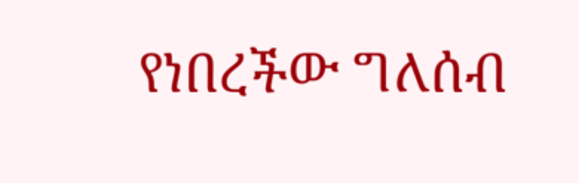የነበረችው ግለሰብ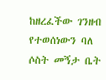ከዘረፈችው ገንዘብ የተወሰነውን ባለ ሶስት መኝታ ቤት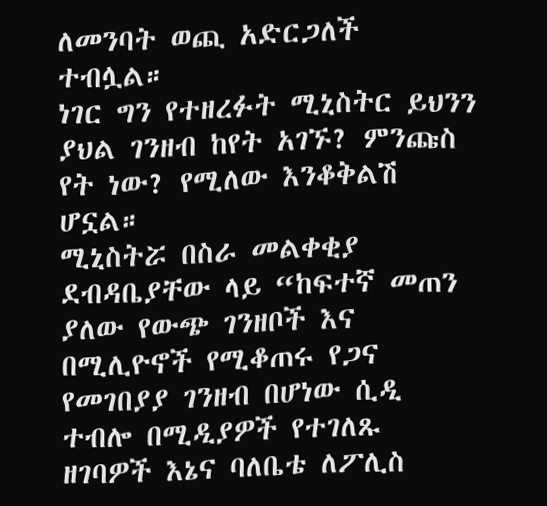ለመንባት ወጪ አድርጋለች ተብሏል።
ነገር ግን የተዘረፉት ሚኒስትር ይህንን ያህል ገንዘብ ከየት አገኙ? ምንጩስ የት ነው? የሚለው እንቆቅልሽ ሆኗል።
ሚኒስትሯ በስራ መልቀቂያ ደብዳቤያቸው ላይ “ከፍተኛ መጠን ያለው የውጭ ገንዘቦች እና በሚሊዮኖች የሚቆጠሩ የጋና የመገበያያ ገንዘብ በሆነው ሲዲ ተብሎ በሚዲያዎች የተገለጹ ዘገባዎች እኔና ባለቤቴ ለፖሊስ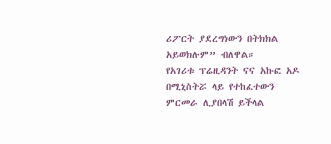ሪፖርት ያደረግነውን በትክክል አይወክሉም” ብለዋል።
የአገሪቱ ፕሬዚዳንት ናና አኩፎ አዶ በሚኒስትሯ ላይ የተከፈተውን ምርመራ ሊያበላሽ ይችላል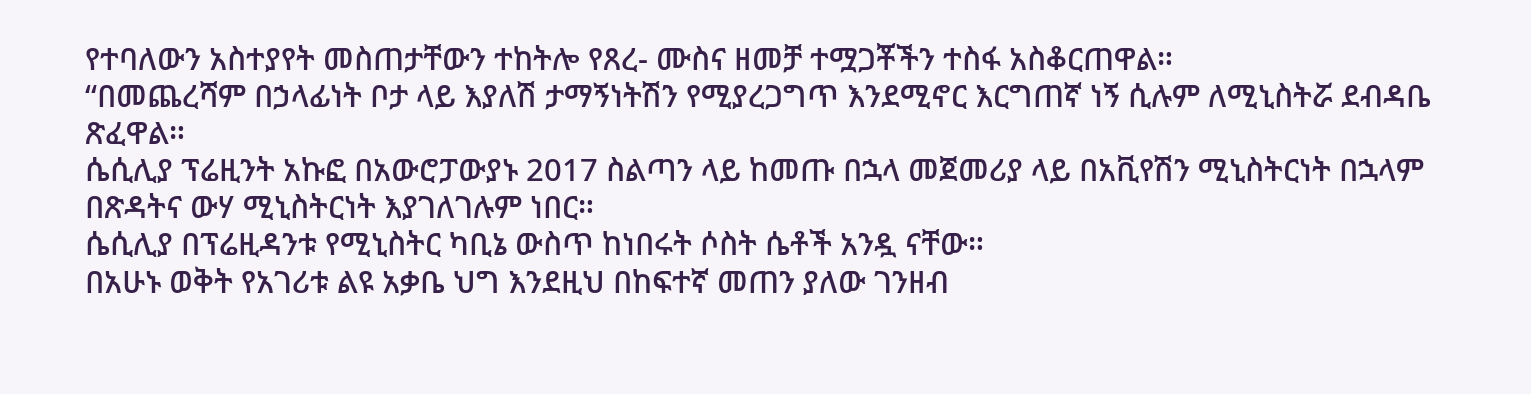የተባለውን አስተያየት መስጠታቸውን ተከትሎ የጸረ- ሙስና ዘመቻ ተሟጋቾችን ተስፋ አስቆርጠዋል።
“በመጨረሻም በኃላፊነት ቦታ ላይ እያለሽ ታማኝነትሽን የሚያረጋግጥ እንደሚኖር እርግጠኛ ነኝ ሲሉም ለሚኒስትሯ ደብዳቤ ጽፈዋል።
ሴሲሊያ ፕሬዚንት አኩፎ በአውሮፓውያኑ 2017 ስልጣን ላይ ከመጡ በኋላ መጀመሪያ ላይ በአቪየሽን ሚኒስትርነት በኋላም በጽዳትና ውሃ ሚኒስትርነት እያገለገሉም ነበር።
ሴሲሊያ በፕሬዚዳንቱ የሚኒስትር ካቢኔ ውስጥ ከነበሩት ሶስት ሴቶች አንዷ ናቸው።
በአሁኑ ወቅት የአገሪቱ ልዩ አቃቤ ህግ እንደዚህ በከፍተኛ መጠን ያለው ገንዘብ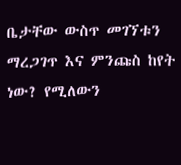ቤታቸው ውስጥ መገኘቱን ማረጋገጥ እና ምንጩስ ከየት ነው? የሚለውን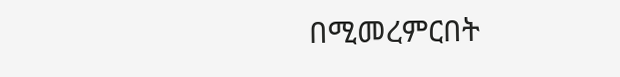በሚመረምርበት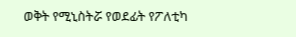ወቅት የሚኒስትሯ የወደፊት የፖለቲካ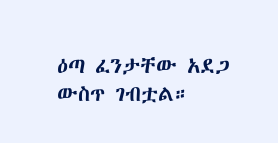ዕጣ ፈንታቸው አደጋ ውስጥ ገብቷል።